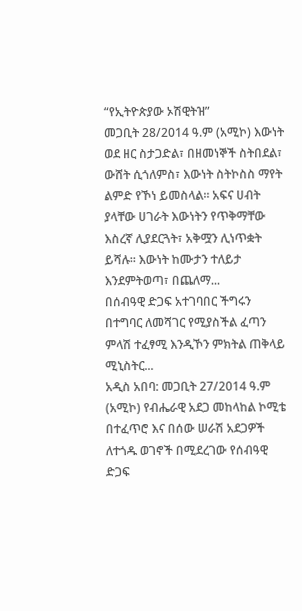“የኢትዮጵያው ኦሽዊትዝ”
መጋቢት 28/2014 ዓ.ም (አሚኮ) እውነት ወደ ዘር ስታጋድል፣ በዘመነኞች ስትበደል፣ ውሸት ሲጎለምስ፣ እውነት ስትኮስስ ማየት ልምድ የኾነ ይመስላል፡፡ አፍና ሀብት ያላቸው ሀገራት እውነትን የጥቅማቸው እስረኛ ሊያደርጓት፣ አቅሟን ሊነጥቋት ይሻሉ፡፡ እውነት ከሙታን ተለይታ እንደምትወጣ፣ በጨለማ...
በሰብዓዊ ድጋፍ አተገባበር ችግሩን በተግባር ለመሻገር የሚያስችል ፈጣን ምላሽ ተፈፃሚ እንዲኾን ምክትል ጠቅላይ ሚኒስትር...
አዲስ አበባ: መጋቢት 27/2014 ዓ.ም (አሚኮ) የብሔራዊ አደጋ መከላከል ኮሚቴ በተፈጥሮ እና በሰው ሠራሽ አደጋዎች ለተጎዱ ወገኖች በሚደረገው የሰብዓዊ ድጋፍ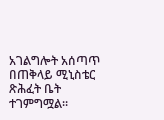አገልግሎት አሰጣጥ በጠቅላይ ሚኒስቴር ጽሕፈት ቤት ተገምግሟል።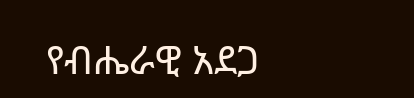የብሔራዊ አደጋ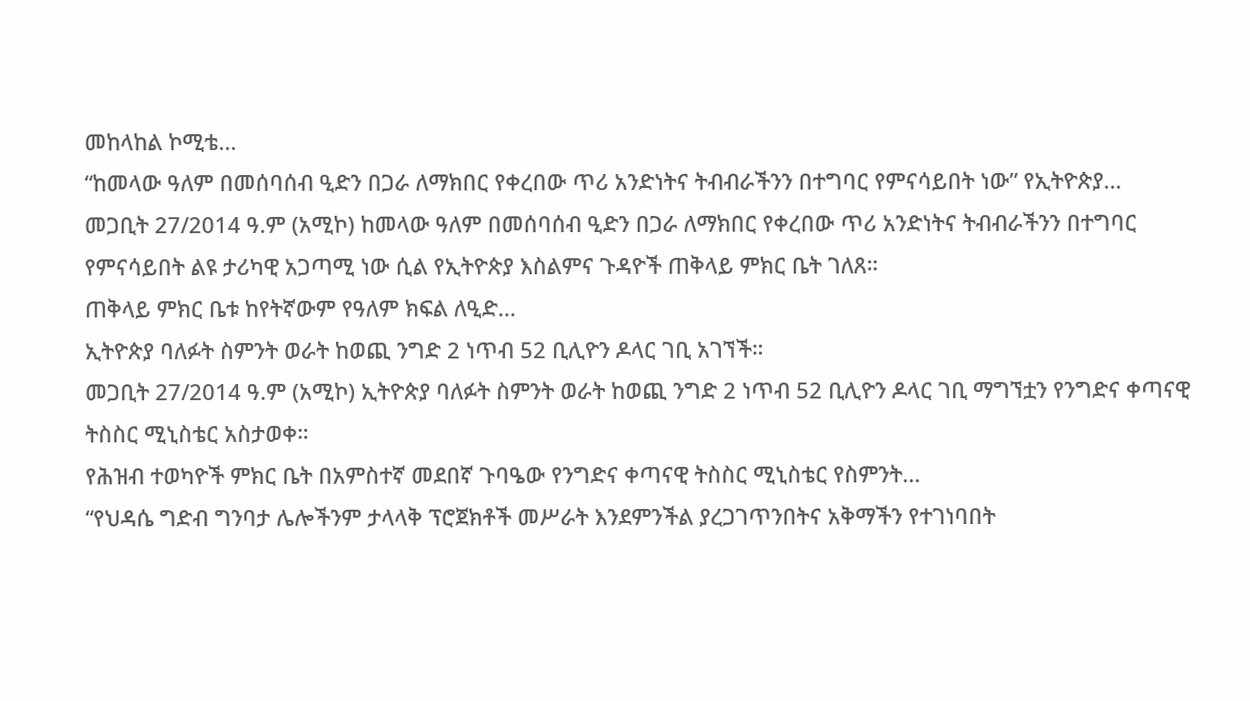መከላከል ኮሚቴ...
“ከመላው ዓለም በመሰባሰብ ዒድን በጋራ ለማክበር የቀረበው ጥሪ አንድነትና ትብብራችንን በተግባር የምናሳይበት ነው” የኢትዮጵያ...
መጋቢት 27/2014 ዓ.ም (አሚኮ) ከመላው ዓለም በመሰባሰብ ዒድን በጋራ ለማክበር የቀረበው ጥሪ አንድነትና ትብብራችንን በተግባር የምናሳይበት ልዩ ታሪካዊ አጋጣሚ ነው ሲል የኢትዮጵያ እስልምና ጉዳዮች ጠቅላይ ምክር ቤት ገለጸ።
ጠቅላይ ምክር ቤቱ ከየትኛውም የዓለም ክፍል ለዒድ...
ኢትዮጵያ ባለፉት ስምንት ወራት ከወጪ ንግድ 2 ነጥብ 52 ቢሊዮን ዶላር ገቢ አገኘች።
መጋቢት 27/2014 ዓ.ም (አሚኮ) ኢትዮጵያ ባለፉት ስምንት ወራት ከወጪ ንግድ 2 ነጥብ 52 ቢሊዮን ዶላር ገቢ ማግኘቷን የንግድና ቀጣናዊ ትስስር ሚኒስቴር አስታወቀ።
የሕዝብ ተወካዮች ምክር ቤት በአምስተኛ መደበኛ ጉባዔው የንግድና ቀጣናዊ ትስስር ሚኒስቴር የስምንት...
“የህዳሴ ግድብ ግንባታ ሌሎችንም ታላላቅ ፕሮጀክቶች መሥራት እንደምንችል ያረጋገጥንበትና አቅማችን የተገነባበት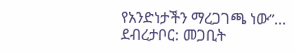የአንድነታችን ማረጋገጫ ነው”...
ደብረታቦር: መጋቢት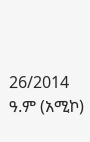26/2014 ዓ.ም (አሚኮ)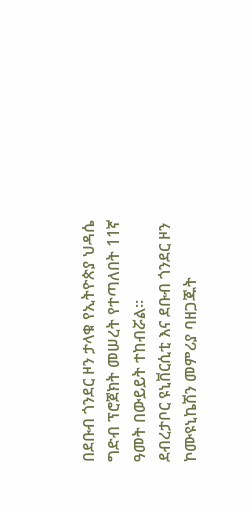በደቡብ ጎንደር ዞን ታላቁ የኢትዮጵያ ህዳሴ ግድብ ፕሮጀክት መሠረት የተጣለበት 11ኛ ዓመት በውይይት ተከብሯል።
ደብረታቦር ዩኒቨርሲቲ እና ደቡብ ጎንደር ዞን ኮሙዩኒኬሽን መምሪያ ባዘጋጁት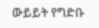ውይይት የግድቡ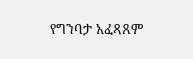የግንባታ አፈጻጸም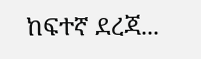ከፍተኛ ደረጃ...